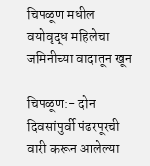चिपळूण मधील वयोवृद्ध महिलेचा जमिनीच्या वादातून खून

चिपळूण:- दोन दिवसांपुर्वी पंढरपूरची वारी करून आलेल्या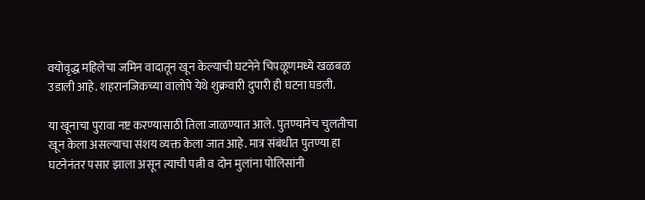वयोवृद्ध महिलेचा जमिन वादातून खून केल्याची घटनेने चिपळूणमध्ये खळबळ उडाली आहे. शहरानजिकच्या वालोपे येथे शुक्रवारी दुपारी ही घटना घडली.

या खूनाचा पुरावा नष्ट करण्यासाठी तिला जाळण्यात आले. पुतण्यानेच चुलतीचा खून केला असल्याचा संशय व्यक्त केला जात आहे. मात्र संबंधीत पुतण्या हा घटनेनंतर पसार झाला असून त्याची पत्नी व दोन मुलांना पोलिसांनी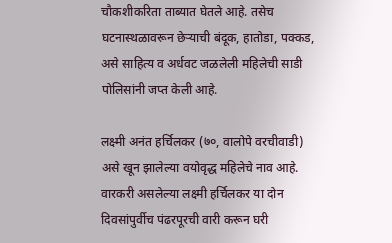चौकशीकरिता ताब्यात घेतले आहे. तसेच घटनास्थळावरून छेऱ्याची बंदूक, हातोडा, पक्कड, असे साहित्य व अर्धवट जळलेली महिलेची साडी पोलिसांनी जप्त केली आहे.

लक्ष्मी अनंत हर्चिलकर (७०, वालोपे वरचीवाडी) असे खून झालेल्या वयोवृद्ध महिलेचे नाव आहे. वारकरी असलेल्या लक्ष्मी हर्चिलकर या दोन दिवसांपुर्वीच पंढरपूरची वारी करून घरी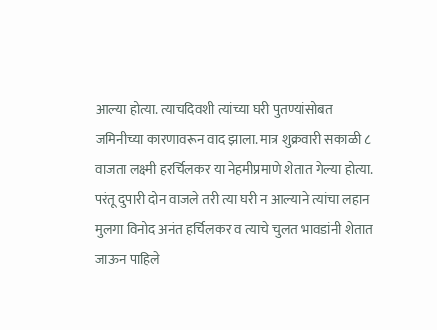आल्या होत्या. त्याचदिवशी त्यांच्या घरी पुतण्यांसोबत जमिनीच्या कारणावरून वाद झाला. मात्र शुक्रवारी सकाळी ८ वाजता लक्ष्मी हरर्चिलकर या नेहमीप्रमाणे शेतात गेल्या होत्या. परंतू दुपारी दोन वाजले तरी त्या घरी न आल्याने त्यांचा लहान मुलगा विनोद अनंत हर्चिलकर व त्याचे चुलत भावडांनी शेतात जाऊन पाहिले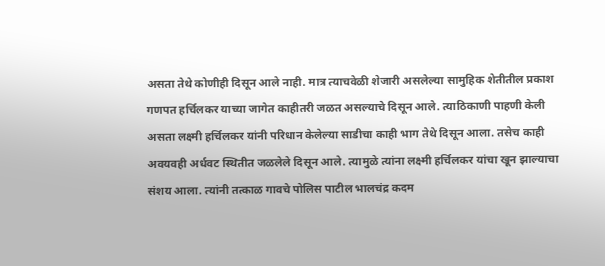असता तेथे कोणीही दिसून आले नाही. मात्र त्याचवेळी शेजारी असलेल्या सामुहिक शेतीतील प्रकाश गणपत हर्चिलकर याच्या जागेत काहीतरी जळत असल्याचे दिसून आले. त्याठिकाणी पाहणी केली असता लक्ष्मी हर्चिलकर यांनी परिधान केलेल्या साडीचा काही भाग तेथे दिसून आला. तसेच काही अवयवही अर्धवट स्थितीत जळलेले दिसून आले. त्यामुळे त्यांना लक्ष्मी हर्चिलकर यांचा खून झाल्याचा संशय आला. त्यांनी तत्काळ गावचे पोलिस पाटील भालचंद्र कदम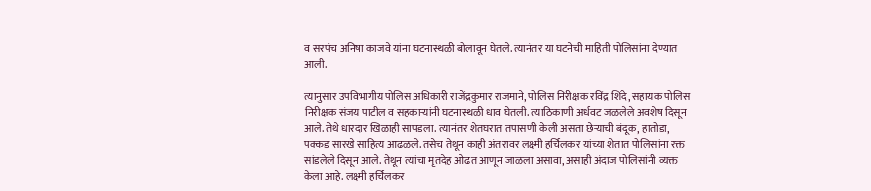व सरपंच अनिषा काजवे यांना घटनास्थळी बोलावून घेतले. त्यानंतर या घटनेची माहिती पोलिसांना देण्यात आली.

त्यानुसार उपविभागीय पोलिस अधिकारी राजेंद्रकुमार राजमाने, पोलिस निरीक्षक रविंद्र शिंदे, सहायक पोलिस निरीक्षक संजय पाटील व सहकाऱ्यांनी घटनास्थळी धाव घेतली. त्याठिकाणी अर्धवट जळलेले अवशेष दिसून आले. तेथे धारदार खिळाही सापडला. त्यानंतर शेतघरात तपासणी केली असता छेऱ्याची बंदूक, हातोडा, पक्कड सारखे साहित्य आढळले. तसेच तेथून काही अंतरावर लक्ष्मी हर्चिलकर यांच्या शेतात पोलिसांना रक्त सांडलेले दिसून आले. तेथून त्यांचा मृतदेह ओढत आणून जाळला असावा, असाही अंदाज पोलिसांनी व्यक्त केला आहे. लक्ष्मी हर्चिलकर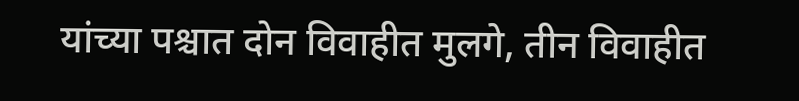यांच्या पश्चात दोन विवाहीत मुलगे, तीन विवाहीत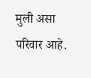मुली असा परिवार आहे.